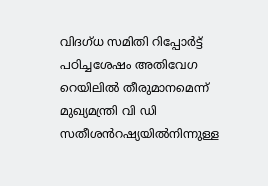വിദഗ്ധ സമിതി റിപ്പോർട്ട് പഠിച്ചശേഷം അതിവേഗ റെയിലിൽ തീരുമാനമെന്ന് മുഖ്യമന്ത്രി വി ഡി സതീശൻറഷ്യയിൽനിന്നുള്ള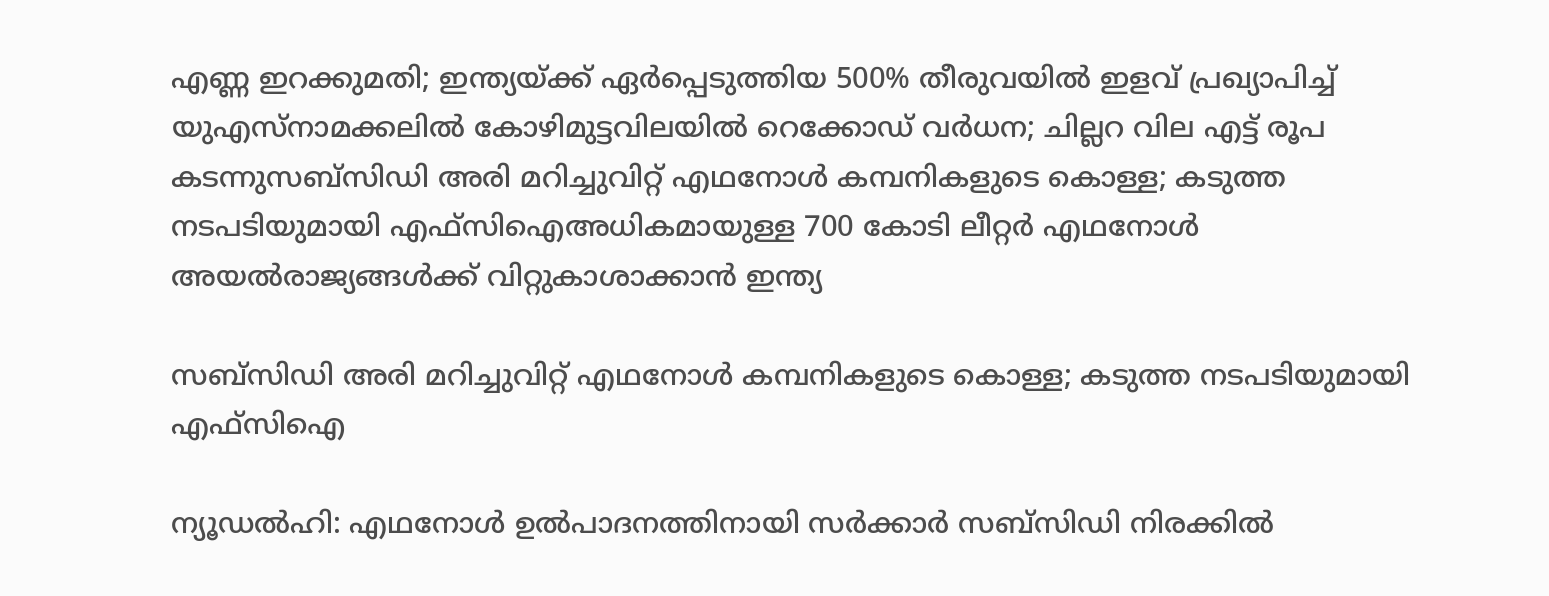എണ്ണ ഇറക്കുമതി; ഇന്ത്യയ്ക്ക് ഏ‍ർപ്പെടുത്തിയ 500% തീരുവയിൽ ഇളവ് പ്രഖ്യാപിച്ച് യുഎസ്നാമക്കലിൽ കോഴിമുട്ടവിലയിൽ റെക്കോഡ് വർധന; ചില്ലറ വില എട്ട് രൂപ കടന്നുസബ്സിഡി അരി മറിച്ചുവിറ്റ് എഥനോൾ കമ്പനികളുടെ കൊള്ള; കടുത്ത നടപടിയുമായി എഫ്സിഐഅധികമായുള്ള 700 കോടി ലീറ്റർ എഥനോൾ അയൽരാജ്യങ്ങൾക്ക് വിറ്റുകാശാക്കാൻ ഇന്ത്യ

സബ്സിഡി അരി മറിച്ചുവിറ്റ് എഥനോൾ കമ്പനികളുടെ കൊള്ള; കടുത്ത നടപടിയുമായി എഫ്സിഐ

ന്യൂഡൽഹി: എഥനോൾ ഉൽപാദനത്തിനായി സർക്കാർ സബ്സിഡി നിരക്കിൽ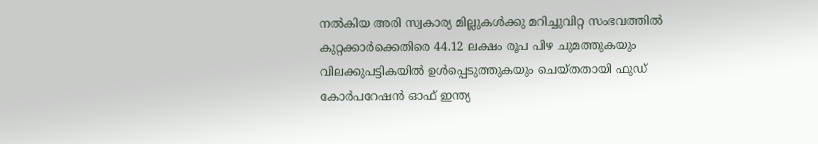നൽകിയ അരി സ്വകാര്യ മില്ലുകൾക്കു മറിച്ചുവിറ്റ സംഭവത്തിൽ കുറ്റക്കാർക്കെതിരെ 44.12 ലക്ഷം രൂപ പിഴ ചുമത്തുകയും വിലക്കുപട്ടികയിൽ ഉൾപ്പെടുത്തുകയും ചെയ്തതായി ഫുഡ് കോർപറേഷൻ ഓഫ് ഇന്ത്യ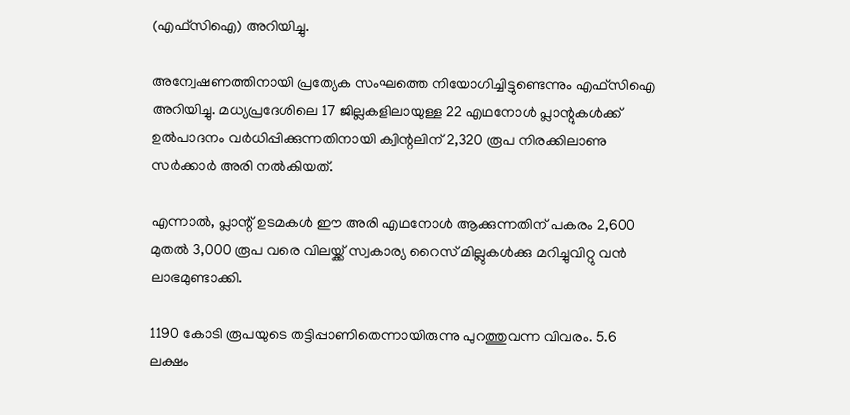(എഫ്സിഐ) അറിയിച്ചു.

അന്വേഷണത്തിനായി പ്രത്യേക സംഘത്തെ നിയോഗിച്ചിട്ടുണ്ടെന്നും എഫ്സിഐ അറിയിച്ചു. മധ്യപ്രദേശിലെ 17 ജില്ലകളിലായുള്ള 22 എഥനോൾ പ്ലാന്റുകൾക്ക് ഉൽപാദനം വർധിപ്പിക്കുന്നതിനായി ക്വിന്റലിന് 2,320 രൂപ നിരക്കിലാണു സർക്കാർ അരി നൽകിയത്.

എന്നാൽ, പ്ലാന്റ് ഉടമകൾ ഈ അരി എഥനോൾ ആക്കുന്നതിന് പകരം 2,600 മുതൽ 3,000 രൂപ വരെ വിലയ്ക്ക് സ്വകാര്യ റൈസ് മില്ലുകൾക്കു മറിച്ചുവിറ്റു വൻ ലാഭമുണ്ടാക്കി.

1190 കോടി രൂപയുടെ തട്ടിപ്പാണിതെന്നായിരുന്നു പുറത്തുവന്ന വിവരം. 5.6 ലക്ഷം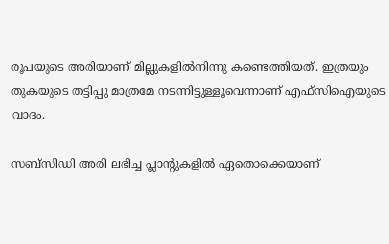രൂപയുടെ അരിയാണ് മില്ലുകളിൽനിന്നു കണ്ടെത്തിയത്. ഇത്രയും തുകയുടെ തട്ടിപ്പു മാത്രമേ നടന്നിട്ടുള്ളൂവെന്നാണ് എഫ്സിഐയുടെ വാദം.

സബ്സിഡി അരി ലഭിച്ച പ്ലാന്റുകളിൽ ഏതൊക്കെയാണ്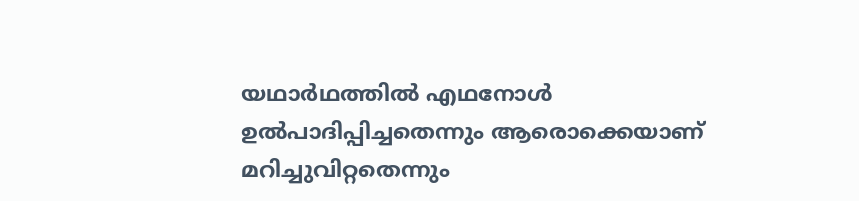യഥാർഥത്തിൽ എഥനോൾ ഉൽപാദിപ്പിച്ചതെന്നും ആരൊക്കെയാണ് മറിച്ചുവിറ്റതെന്നും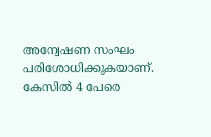അന്വേഷണ സംഘം പരിശോധിക്കുകയാണ്. കേസിൽ 4 പേരെ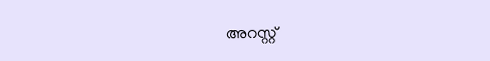അറസ്റ്റ്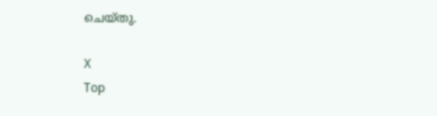ചെയ്തു.

X
Top